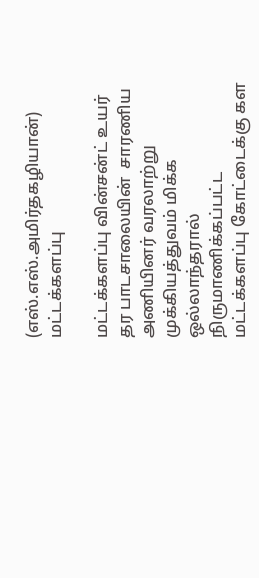(எஸ்.எஸ்.அமிர்தகழியான்) மட்டக்களப்பு

மட்டக்களப்பு வின்சன்ட் உயர் தர பாடசாலையின்  சாரணிய அணியினர் வரலாற்று முக்கியத்துவம் மிக்க ஒல்லாந்தரால்  நிருமாணிக்கப்பட்ட  மட்டக்களப்பு கோட்டைக்கு கள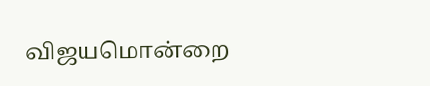விஜயமொன்றை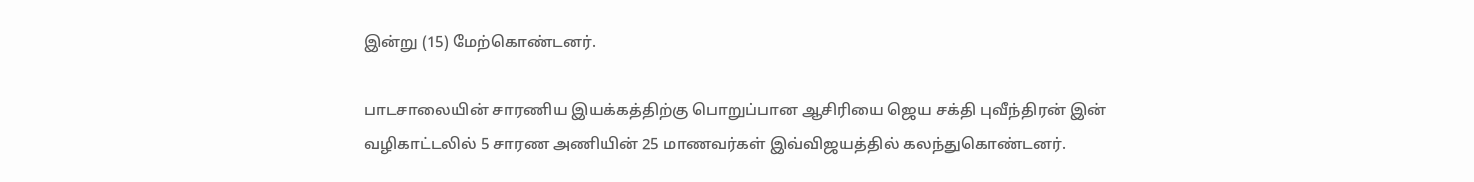இன்று (15) மேற்கொண்டனர்.

பாடசாலையின் சாரணிய இயக்கத்திற்கு பொறுப்பான ஆசிரியை ஜெய சக்தி புவீந்திரன் இன் வழிகாட்டலில் 5 சாரண அணியின் 25 மாணவர்கள் இவ்விஜயத்தில் கலந்துகொண்டனர்.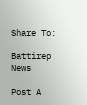Share To:

Battirep News

Post A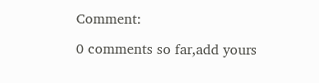Comment:

0 comments so far,add yours